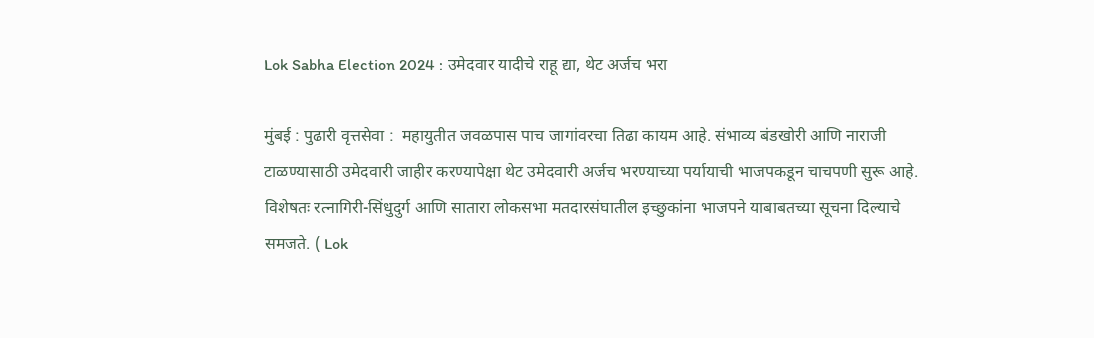Lok Sabha Election 2024 : उमेदवार यादीचे राहू द्या, थेट अर्जच भरा

मुंबई : पुढारी वृत्तसेवा :  महायुतीत जवळपास पाच जागांवरचा तिढा कायम आहे. संभाव्य बंडखोरी आणि नाराजी टाळण्यासाठी उमेदवारी जाहीर करण्यापेक्षा थेट उमेदवारी अर्जच भरण्याच्या पर्यायाची भाजपकडून चाचपणी सुरू आहे. विशेषतः रत्नागिरी-सिंधुदुर्ग आणि सातारा लोकसभा मतदारसंघातील इच्छुकांना भाजपने याबाबतच्या सूचना दिल्याचे समजते. ( Lok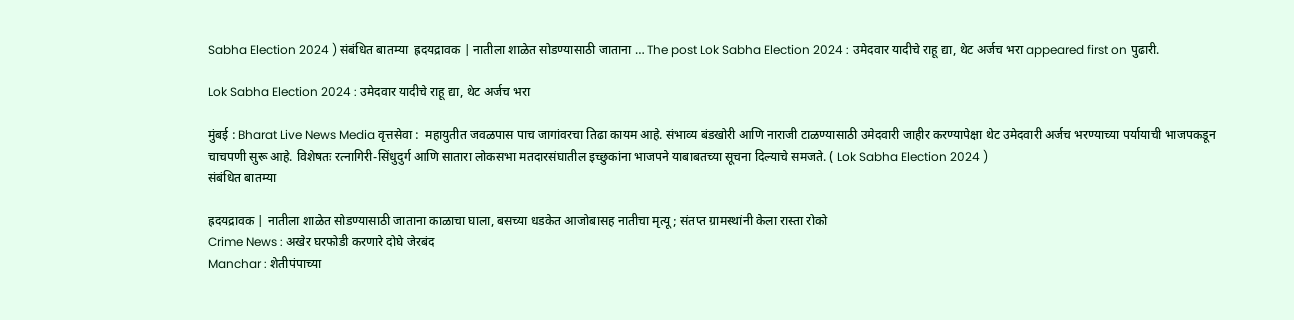Sabha Election 2024 ) संबंधित बातम्या  ह्रदयद्रावक | नातीला शाळेत सोडण्यासाठी जाताना … The post Lok Sabha Election 2024 : उमेदवार यादीचे राहू द्या, थेट अर्जच भरा appeared first on पुढारी.

Lok Sabha Election 2024 : उमेदवार यादीचे राहू द्या, थेट अर्जच भरा

मुंबई : Bharat Live News Media वृत्तसेवा :  महायुतीत जवळपास पाच जागांवरचा तिढा कायम आहे. संभाव्य बंडखोरी आणि नाराजी टाळण्यासाठी उमेदवारी जाहीर करण्यापेक्षा थेट उमेदवारी अर्जच भरण्याच्या पर्यायाची भाजपकडून चाचपणी सुरू आहे. विशेषतः रत्नागिरी-सिंधुदुर्ग आणि सातारा लोकसभा मतदारसंघातील इच्छुकांना भाजपने याबाबतच्या सूचना दिल्याचे समजते. ( Lok Sabha Election 2024 )
संबंधित बातम्या

ह्रदयद्रावक | नातीला शाळेत सोडण्यासाठी जाताना काळाचा घाला, बसच्या धडकेत आजोबासह नातीचा मृत्यू ; संतप्त ग्रामस्थांनी केला रास्ता रोको
Crime News : अखेर घरफोडी करणारे दोघे जेरबंद
Manchar : शेतीपंपाच्या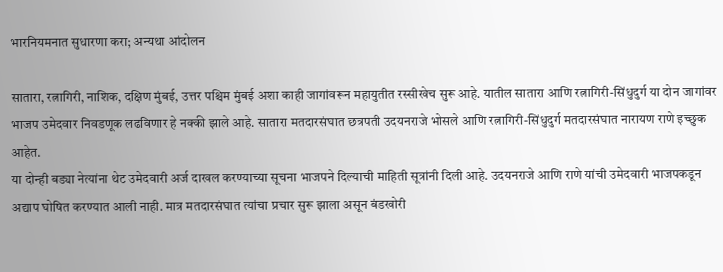भारनियमनात सुधारणा करा; अन्यथा आंदोलन

सातारा, रत्नागिरी, नाशिक, दक्षिण मुंबई, उत्तर पश्चिम मुंबई अशा काही जागांवरून महायुतीत रस्सीखेच सुरू आहे. यातील सातारा आणि रत्नागिरी-सिंधुदुर्ग या दोन जागांवर भाजप उमेदवार निवडणूक लढविणार हे नक्की झाले आहे. सातारा मतदारसंघात छत्रपती उदयनराजे भोसले आणि रत्नागिरी-सिंधुदुर्ग मतदारसंघात नारायण राणे इच्छुक आहेत.
या दोन्ही बड्या नेत्यांना थेट उमेदवारी अर्ज दाखल करण्याच्या सूचना भाजपने दिल्याची माहिती सूत्रांनी दिली आहे. उदयनराजे आणि राणे यांची उमेदवारी भाजपकडून अद्याप घोषित करण्यात आली नाही. मात्र मतदारसंघात त्यांचा प्रचार सुरू झाला असून बंडखोरी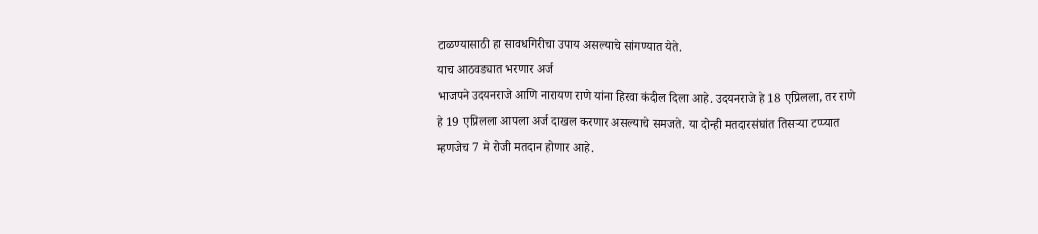टाळण्यासाठी हा सावधगिरीचा उपाय असल्याचे सांगण्यात येते.
याच आठवड्यात भरणार अर्ज
भाजपने उदयनराजे आणि नारायण राणे यांना हिरवा कंदील दिला आहे. उदयनराजे हे 18 एप्रिलला, तर राणे हे 19 एप्रिलला आपला अर्ज दाखल करणार असल्याचे समजते. या दोन्ही मतदारसंघांत तिसर्‍या टप्प्यात म्हणजेच 7 मे रोजी मतदान होणार आहे.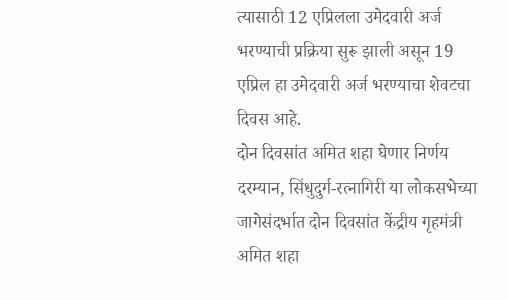त्यासाठी 12 एप्रिलला उमेदवारी अर्ज भरण्याची प्रक्रिया सुरू झाली असून 19 एप्रिल हा उमेदवारी अर्ज भरण्याचा शेवटचा
दिवस आहे.
दोन दिवसांत अमित शहा घेणार निर्णय
दरम्यान, सिंधुदुर्ग-रत्नागिरी या लोकसभेच्या जागेसंदर्भात दोन दिवसांत केंद्रीय गृहमंत्री अमित शहा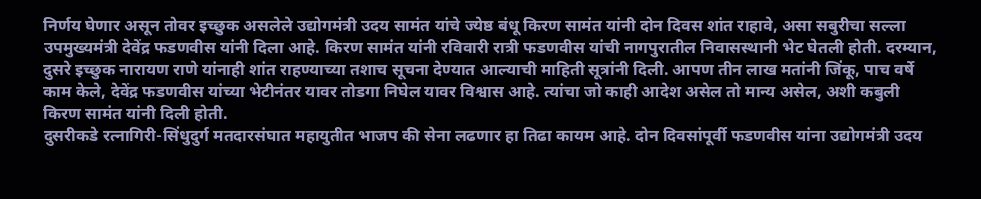निर्णय घेणार असून तोवर इच्छुक असलेले उद्योगमंत्री उदय सामंत यांचे ज्येष्ठ बंधू किरण सामंत यांनी दोन दिवस शांत राहावे, असा सबुरीचा सल्ला उपमुख्यमंत्री देवेंद्र फडणवीस यांनी दिला आहे. किरण सामंत यांनी रविवारी रात्री फडणवीस यांची नागपुरातील निवासस्थानी भेट घेतली होती. दरम्यान, दुसरे इच्छुक नारायण राणे यांनाही शांत राहण्याच्या तशाच सूचना देण्यात आल्याची माहिती सूत्रांनी दिली. आपण तीन लाख मतांनी जिंकू, पाच वर्षे काम केले, देवेंद्र फडणवीस यांच्या भेटीनंतर यावर तोडगा निघेल यावर विश्वास आहे. त्यांचा जो काही आदेश असेल तो मान्य असेल, अशी कबुली किरण सामंत यांनी दिली होती.
दुसरीकडे रत्नागिरी-सिंधुदुर्ग मतदारसंघात महायुतीत भाजप की सेना लढणार हा तिढा कायम आहे. दोन दिवसांपूर्वी फडणवीस यांना उद्योगमंत्री उदय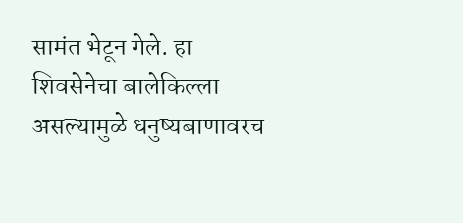सामंत भेटून गेले. हा शिवसेनेचा बालेकिल्ला असल्यामुळे धनुष्यबाणावरच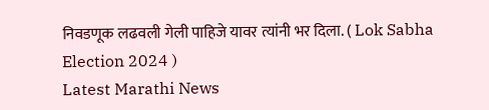निवडणूक लढवली गेली पाहिजे यावर त्यांनी भर दिला. ( Lok Sabha Election 2024 )
Latest Marathi News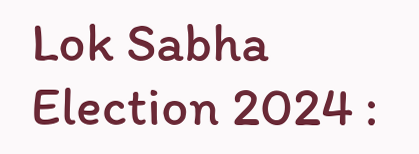Lok Sabha Election 2024 :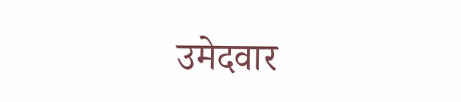उमेदवार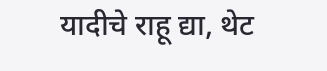यादीचे राहू द्या, थेट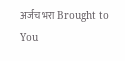अर्जच भरा Brought to You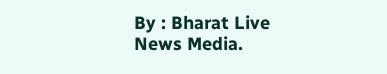By : Bharat Live News Media.